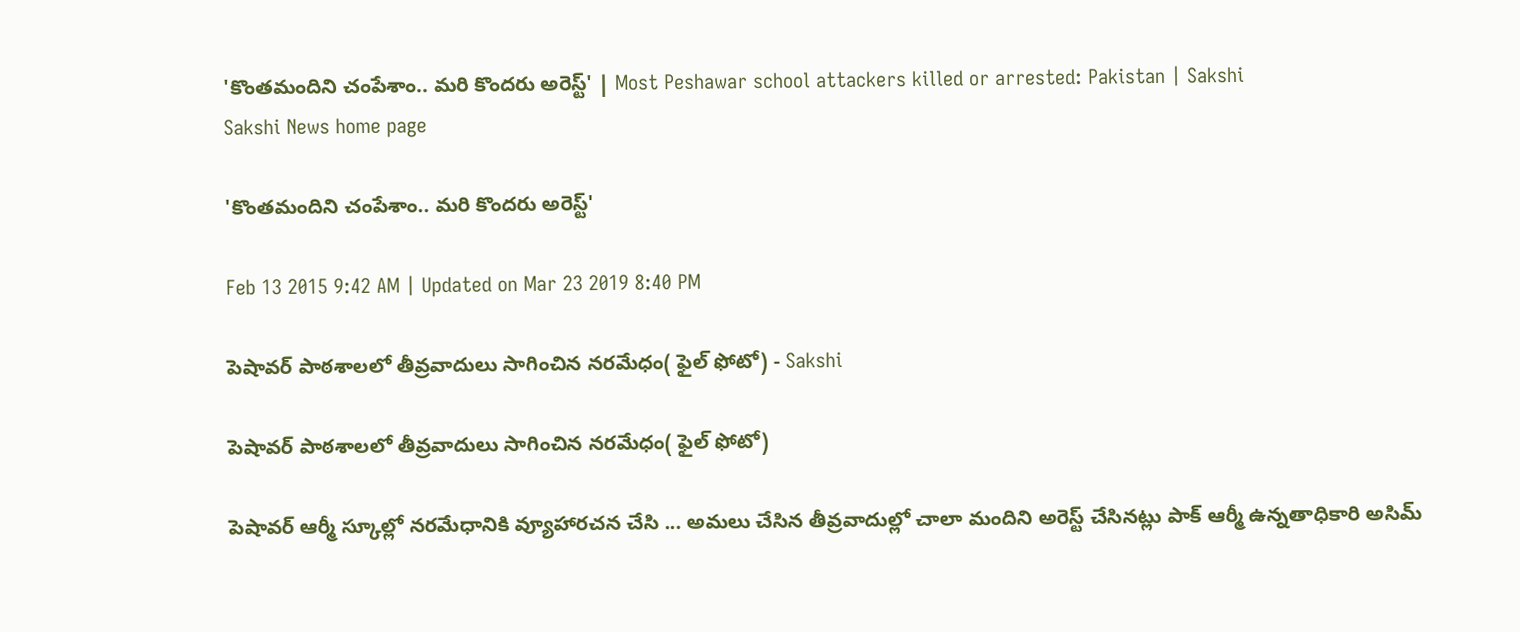'కొంతమందిని చంపేశాం.. మరి కొందరు అరెస్ట్' | Most Peshawar school attackers killed or arrested: Pakistan | Sakshi
Sakshi News home page

'కొంతమందిని చంపేశాం.. మరి కొందరు అరెస్ట్'

Feb 13 2015 9:42 AM | Updated on Mar 23 2019 8:40 PM

పెషావర్ పాఠశాలలో తీవ్రవాదులు సాగించిన నరమేధం( ఫైల్ ఫోటో) - Sakshi

పెషావర్ పాఠశాలలో తీవ్రవాదులు సాగించిన నరమేధం( ఫైల్ ఫోటో)

పెషావర్ ఆర్మీ స్కూల్లో నరమేధానికి వ్యూహారచన చేసి ... అమలు చేసిన తీవ్రవాదుల్లో చాలా మందిని అరెస్ట్ చేసినట్లు పాక్ ఆర్మీ ఉన్నతాధికారి అసిమ్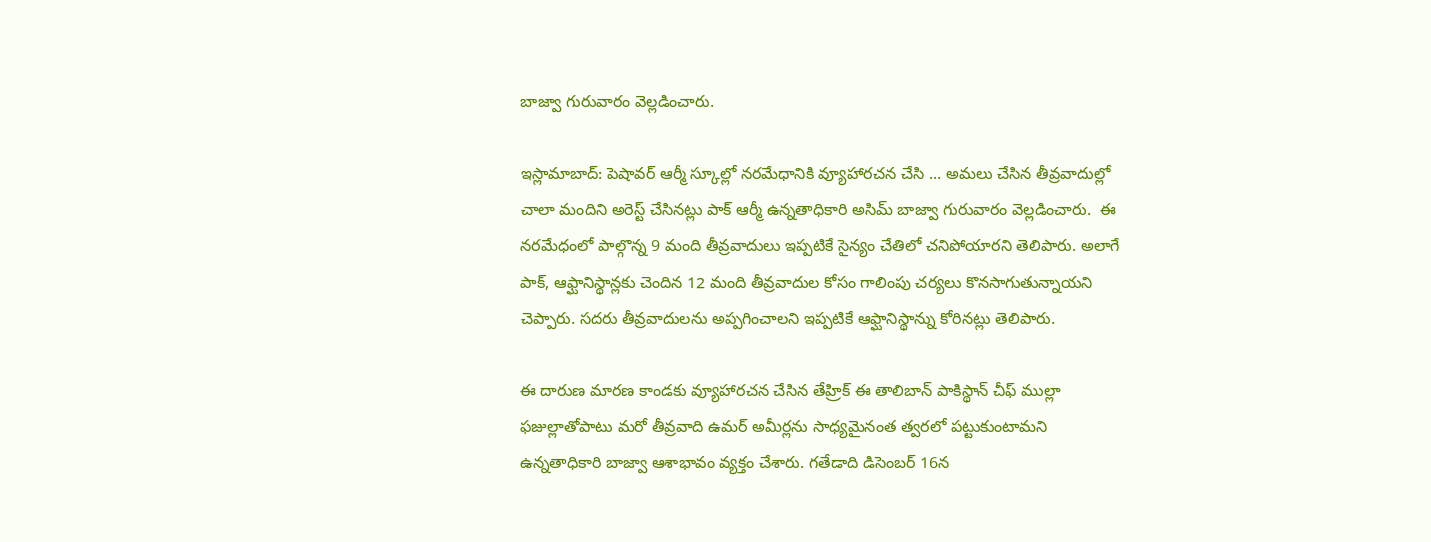బాజ్వా గురువారం వెల్లడించారు.

ఇస్లామాబాద్: పెషావర్ ఆర్మీ స్కూల్లో నరమేధానికి వ్యూహారచన చేసి ... అమలు చేసిన తీవ్రవాదుల్లో చాలా మందిని అరెస్ట్ చేసినట్లు పాక్ ఆర్మీ ఉన్నతాధికారి అసిమ్ బాజ్వా గురువారం వెల్లడించారు.  ఈ నరమేధంలో పాల్గొన్న 9 మంది తీవ్రవాదులు ఇప్పటికే సైన్యం చేతిలో చనిపోయారని తెలిపారు. అలాగే పాక్, ఆఫ్ఘానిస్థాన్లకు చెందిన 12 మంది తీవ్రవాదుల కోసం గాలింపు చర్యలు కొనసాగుతున్నాయని చెప్పారు. సదరు తీవ్రవాదులను అప్పగించాలని ఇప్పటికే ఆఫ్ఘానిస్థాన్ను కోరినట్లు తెలిపారు.

ఈ దారుణ మారణ కాండకు వ్యూహారచన చేసిన తేహ్రిక్ ఈ తాలిబాన్ పాకిస్థాన్ చీఫ్ ముల్లా ఫజుల్లాతోపాటు మరో తీవ్రవాది ఉమర్ అమీర్లను సాధ్యమైనంత త్వరలో పట్టుకుంటామని ఉన్నతాధికారి బాజ్వా ఆశాభావం వ్యక్తం చేశారు. గతేడాది డిసెంబర్ 16న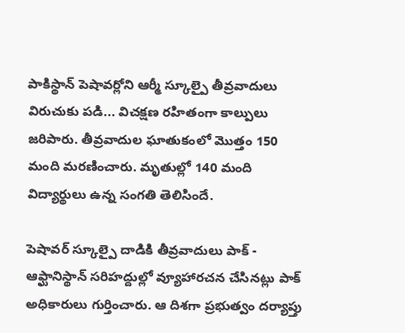పాకిస్థాన్ పెషావర్లోని ఆర్మీ స్కూల్పై తీవ్రవాదులు విరుచుకు పడి... విచక్షణ రహితంగా కాల్పులు జరిపారు. తీవ్రవాదుల ఘాతుకంలో మొత్తం 150 మంది మరణించారు. మృతుల్లో 140 మంది విద్యార్థులు ఉన్న సంగతి తెలిసిందే.

పెషావర్ స్కూల్పై దాడికి తీవ్రవాదులు పాక్ - ఆఫ్ఘానిస్థాన్ సరిహద్దుల్లో వ్యూహారచన చేసినట్లు పాక్ అధికారులు గుర్తించారు. ఆ దిశగా ప్రభుత్వం దర్యాప్తు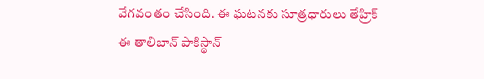వేగవంతం చేసింది. ఈ ఘటనకు సూత్రధారులు తేహ్రిక్ ఈ తాలిబాన్ పాకిస్థాన్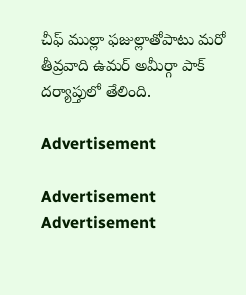చీఫ్ ముల్లా ఫజుల్లాతోపాటు మరో తీవ్రవాది ఉమర్ అమీర్గా పాక్ దర్యాప్తులో తేలింది.

Advertisement

Advertisement
Advertisement